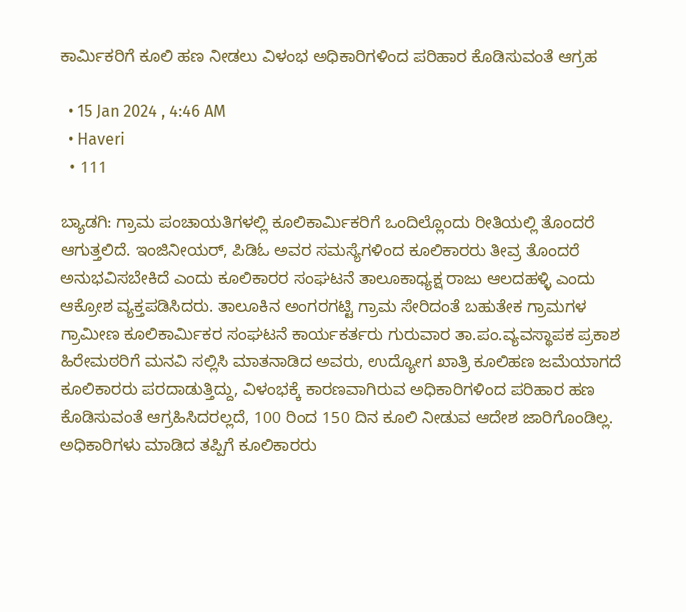ಕಾರ್ಮಿಕರಿಗೆ ಕೂಲಿ ಹಣ ನೀಡಲು ವಿಳಂಭ ಅಧಿಕಾರಿಗಳಿಂದ ಪರಿಹಾರ ಕೊಡಿಸುವಂತೆ ಆಗ್ರಹ

  • 15 Jan 2024 , 4:46 AM
  • Haveri
  • 111

ಬ್ಯಾಡಗಿ: ಗ್ರಾಮ ಪಂಚಾಯತಿಗಳಲ್ಲಿ ಕೂಲಿಕಾರ್ಮಿಕರಿಗೆ ಒಂದಿಲ್ಲೊಂದು ರೀತಿಯಲ್ಲಿ ತೊಂದರೆ ಆಗುತ್ತಲಿದೆ. ಇಂಜಿನೀಯರ್, ಪಿಡಿಓ ಅವರ ಸಮಸ್ಯೆಗಳಿಂದ ಕೂಲಿಕಾರರು ತೀವ್ರ ತೊಂದರೆ ಅನುಭವಿಸಬೇಕಿದೆ ಎಂದು ಕೂಲಿಕಾರರ ಸಂಘಟನೆ ತಾಲೂಕಾಧ್ಯಕ್ಷ ರಾಜು ಆಲದಹಳ್ಳಿ ಎಂದು ಆಕ್ರೋಶ ವ್ಯಕ್ತಪಡಿಸಿದರು. ತಾಲೂಕಿನ ಅಂಗರಗಟ್ಟಿ ಗ್ರಾಮ ಸೇರಿದಂತೆ ಬಹುತೇಕ ಗ್ರಾಮಗಳ ಗ್ರಾಮೀಣ ಕೂಲಿಕಾರ್ಮಿಕರ ಸಂಘಟನೆ ಕಾರ್ಯಕರ್ತರು ಗುರುವಾರ ತಾ.ಪಂ.ವ್ಯವಸ್ಥಾಪಕ ಪ್ರಕಾಶ ಹಿರೇಮಠರಿಗೆ ಮನವಿ ಸಲ್ಲಿಸಿ ಮಾತನಾಡಿದ ಅವರು, ಉದ್ಯೋಗ ಖಾತ್ರಿ ಕೂಲಿಹಣ ಜಮೆಯಾಗದೆ ಕೂಲಿಕಾರರು ಪರದಾಡುತ್ತಿದ್ದು, ವಿಳಂಭಕ್ಕೆ ಕಾರಣವಾಗಿರುವ ಅಧಿಕಾರಿಗಳಿಂದ ಪರಿಹಾರ ಹಣ ಕೊಡಿಸುವಂತೆ ಆಗ್ರಹಿಸಿದರಲ್ಲದೆ, 100 ರಿಂದ 150 ದಿನ ಕೂಲಿ ನೀಡುವ ಆದೇಶ ಜಾರಿಗೊಂಡಿಲ್ಲ. ಅಧಿಕಾರಿಗಳು ಮಾಡಿದ ತಪ್ಪಿಗೆ ಕೂಲಿಕಾರರು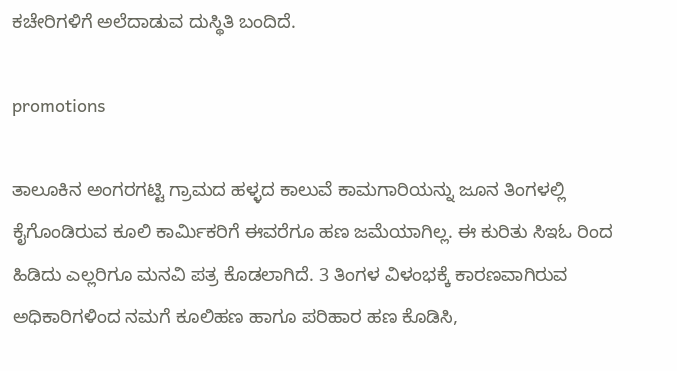ಕಚೇರಿಗಳಿಗೆ ಅಲೆದಾಡುವ ದುಸ್ಥಿತಿ ಬಂದಿದೆ.

promotions

ತಾಲೂಕಿನ ಅಂಗರಗಟ್ಟಿ ಗ್ರಾಮದ ಹಳ್ಳದ ಕಾಲುವೆ ಕಾಮಗಾರಿಯನ್ನು ಜೂನ ತಿಂಗಳಲ್ಲಿ ಕೈಗೊಂಡಿರುವ ಕೂಲಿ ಕಾರ್ಮಿಕರಿಗೆ ಈವರೆಗೂ ಹಣ ಜಮೆಯಾಗಿಲ್ಲ. ಈ ಕುರಿತು ಸಿಇಓ ರಿಂದ ಹಿಡಿದು ಎಲ್ಲರಿಗೂ ಮನವಿ ಪತ್ರ ಕೊಡಲಾಗಿದೆ. 3 ತಿಂಗಳ ವಿಳಂಭಕ್ಕೆ ಕಾರಣವಾಗಿರುವ ಅಧಿಕಾರಿಗಳಿಂದ ನಮಗೆ ಕೂಲಿಹಣ ಹಾಗೂ ಪರಿಹಾರ ಹಣ ಕೊಡಿಸಿ,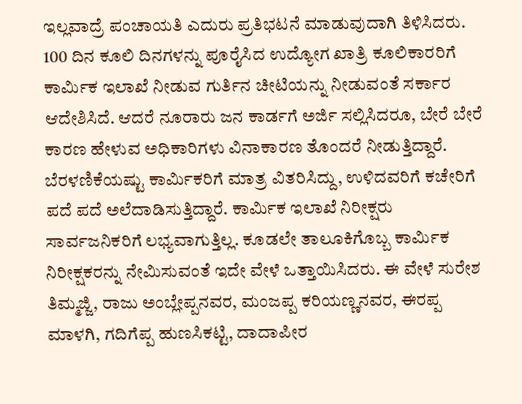ಇಲ್ಲವಾದ್ರೆ ಪಂಚಾಯತಿ ಎದುರು ಪ್ರತಿಭಟನೆ ಮಾಡುವುದಾಗಿ ತಿಳಿಸಿದರು. 100 ದಿನ ಕೂಲಿ ದಿನಗಳನ್ನು ಪೂರೈಸಿದ ಉದ್ಯೋಗ ಖಾತ್ರಿ ಕೂಲಿಕಾರರಿಗೆ ಕಾರ್ಮಿಕ ಇಲಾಖೆ ನೀಡುವ ಗುರ್ತಿನ ಚೀಟಿಯನ್ನು ನೀಡುವಂತೆ ಸರ್ಕಾರ ಆದೇಶಿಸಿದೆ. ಆದರೆ ನೂರಾರು ಜನ ಕಾರ್ಡಗೆ ಅರ್ಜಿ ಸಲ್ಲಿಸಿದರೂ, ಬೇರೆ ಬೇರೆ ಕಾರಣ ಹೇಳುವ ಅಧಿಕಾರಿಗಳು ವಿನಾಕಾರಣ ತೊಂದರೆ ನೀಡುತ್ತಿದ್ದಾರೆ. ಬೆರಳಣಿಕೆಯಷ್ಟು ಕಾರ್ಮಿಕರಿಗೆ ಮಾತ್ರ ವಿತರಿಸಿದ್ದು, ಉಳಿದವರಿಗೆ ಕಚೇರಿಗೆ ಪದೆ ಪದೆ ಅಲೆದಾಡಿಸುತ್ತಿದ್ದಾರೆ. ಕಾರ್ಮಿಕ ಇಲಾಖೆ ನಿರೀಕ್ಷರು ಸಾರ್ವಜನಿಕರಿಗೆ ಲಭ್ಯವಾಗುತ್ತಿಲ್ಲ. ಕೂಡಲೇ ತಾಲೂಕಿಗೊಬ್ಬ ಕಾರ್ಮಿಕ ನಿರೀಕ್ಷಕರನ್ನು ನೇಮಿಸುವಂತೆ ಇದೇ ವೇಳೆ ಒತ್ತಾಯಿಸಿದರು. ಈ ವೇಳೆ ಸುರೇಶ ತಿಮ್ಮಜ್ಜಿ, ರಾಜು ಅಂಬ್ಲೇಪ್ಪನವರ, ಮಂಜಪ್ಪ ಕರಿಯಣ್ಣನವರ, ಈರಪ್ಪ ಮಾಳಗಿ, ಗದಿಗೆಪ್ಪ ಹುಣಸಿಕಟ್ಟಿ, ದಾದಾಪೀರ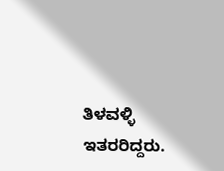ತಿಳವಳ್ಳಿ ಇತರರಿದ್ದರು.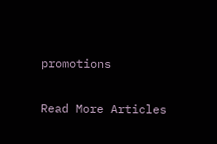promotions

Read More Articles